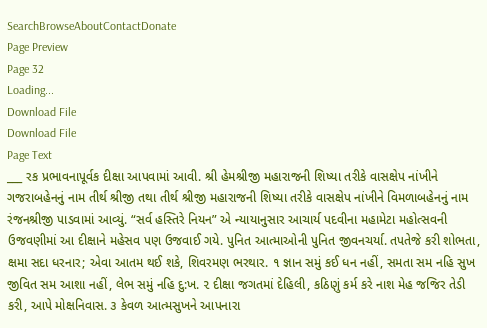SearchBrowseAboutContactDonate
Page Preview
Page 32
Loading...
Download File
Download File
Page Text
___ રક પ્રભાવનાપૂર્વક દીક્ષા આપવામાં આવી. શ્રી હેમશ્રીજી મહારાજની શિષ્યા તરીકે વાસક્ષેપ નાંખીને ગજરાબહેનનું નામ તીર્થ શ્રીજી તથા તીર્થ શ્રીજી મહારાજની શિષ્યા તરીકે વાસક્ષેપ નાંખીને વિમળાબહેનનું નામ રંજનશ્રીજી પાડવામાં આવ્યું. “સર્વ હસ્તિરે નિયન” એ ન્યાયાનુસાર આચાર્ય પદવીના મહામેટા મહોત્સવની ઉજવણીમાં આ દીક્ષાને મહેસવ પણ ઉજવાઈ ગયે. પુનિત આત્માઓની પુનિત જીવનચર્યા. તપતેજે કરી શોભતા, ક્ષમા સદા ધરનાર; એવા આતમ થઈ શકે, શિવરમણ ભરથાર. ૧ જ્ઞાન સમું કઈ ધન નહીં, સમતા સમ નહિ સુખ જીવિત સમ આશા નહીં, લેભ સમું નહિ દુ:ખ. ૨ દીક્ષા જગતમાં દેહિલી, કઠિણું કર્મ કરે નાશ મેહ જજિર તેડી કરી, આપે મોક્ષનિવાસ. ૩ કેવળ આત્મસુખને આપનારા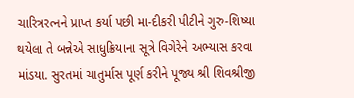ચારિત્રરત્નને પ્રાપ્ત કર્યા પછી મા-દીકરી પીટીને ગુરુ-શિષ્યા થયેલા તે બન્નેએ સાધુક્રિયાના સૂત્રે વિગેરેને અભ્યાસ કરવા માંડયા. સુરતમાં ચાતુર્માસ પૂર્ણ કરીને પૂજ્ય શ્રી શિવશ્રીજી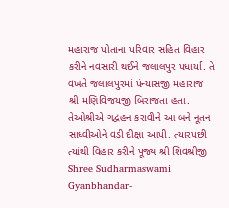મહારાજ પોતાના પરિવાર સહિત વિહાર કરીને નવસારી થઈને જલાલપુર પધાર્યા. તે વખતે જલાલપુરમાં પંન્યાસજી મહારાજ શ્રી મણિવિજયજી બિરાજતા હતા. તેઓશ્રીએ ગદ્વહન કરાવીને આ બને નૂતન સાધ્વીઓને વડી દીક્ષા આપી. ત્યારપછી ત્યાંથી વિહાર કરીને પૂજ્ય શ્રી શિવશ્રીજી Shree Sudharmaswami Gyanbhandar-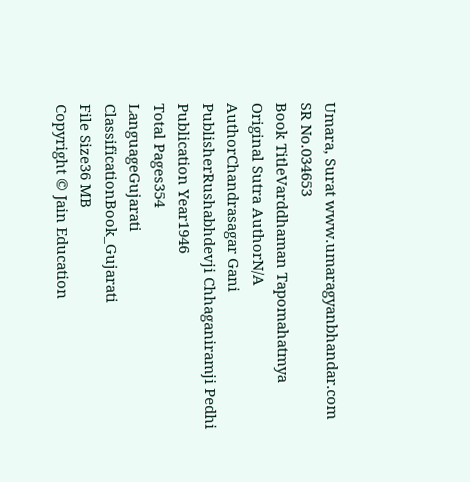Umara, Surat www.umaragyanbhandar.com
SR No.034653
Book TitleVarddhaman Tapomahatmya
Original Sutra AuthorN/A
AuthorChandrasagar Gani
PublisherRushabhdevji Chhaganiramji Pedhi
Publication Year1946
Total Pages354
LanguageGujarati
ClassificationBook_Gujarati
File Size36 MB
Copyright © Jain Education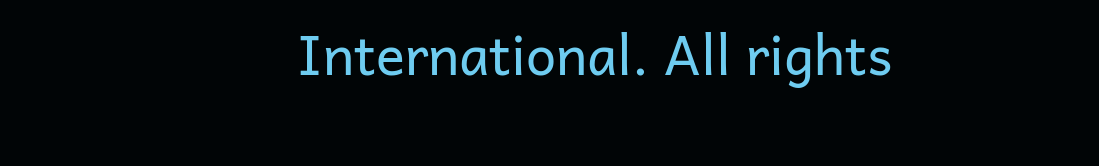International. All rights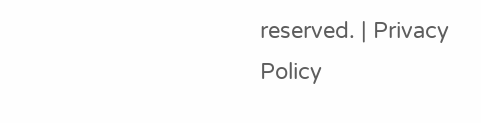reserved. | Privacy Policy